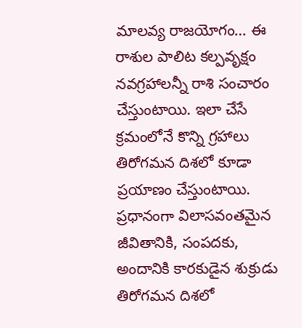మాలవ్య రాజయోగం... ఈ రాశుల పాలిట కల్పవృక్షం
నవగ్రహాలన్నీ రాశి సంచారం చేస్తుంటాయి. ఇలా చేసే క్రమంలోనే కొన్ని గ్రహాలు తిరోగమన దిశలో కూడా ప్రయాణం చేస్తుంటాయి. ప్రధానంగా విలాసవంతమైన జీవితానికి, సంపదకు, అందానికి కారకుడైన శుక్రుడు తిరోగమన దిశలో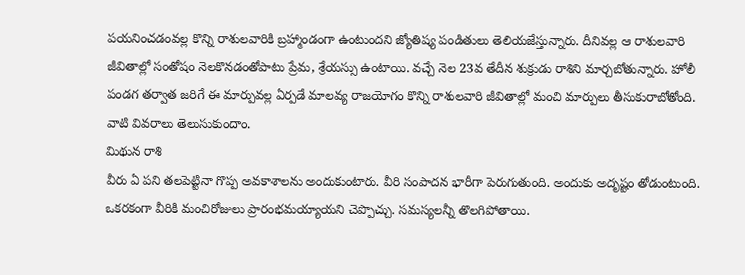పయనించడంవల్ల కొన్ని రాశులవారికి బ్రహ్మాండంగా ఉంటుందని జ్యోతిష్య పండితులు తెలియజేస్తున్నారు. దీనివల్ల ఆ రాశులవారి జీవితాల్లో సంతోషం నెలకొనడంతోపాటు ప్రేమ, శ్రేయస్సు ఉంటాయి. వచ్చే నెల 23వ తేదీన శుక్రుడు రాశిని మార్చబోతున్నారు. హోలీ పండగ తర్వాత జరిగే ఈ మార్పువల్ల ఏర్పడే మాలవ్య రాజయోగం కొన్ని రాశులవారి జీవితాల్లో మంచి మార్పులు తీసుకురాబోతోంది. వాటి వివరాలు తెలుసుకుందాం.
మిథున రాశి
వీరు ఏ పని తలపెట్టినా గొప్ప అవకాశాలను అందుకుంటారు. వీరి సంపాదన భారీగా పెరుగుతుంది. అందుకు అదృష్టం తోడుంటుంది. ఒకరకంగా వీరికి మంచిరోజులు ప్రారంభమయ్యాయని చెప్పొచ్చు. సమస్యలన్నీ తొలగిపోతాయి.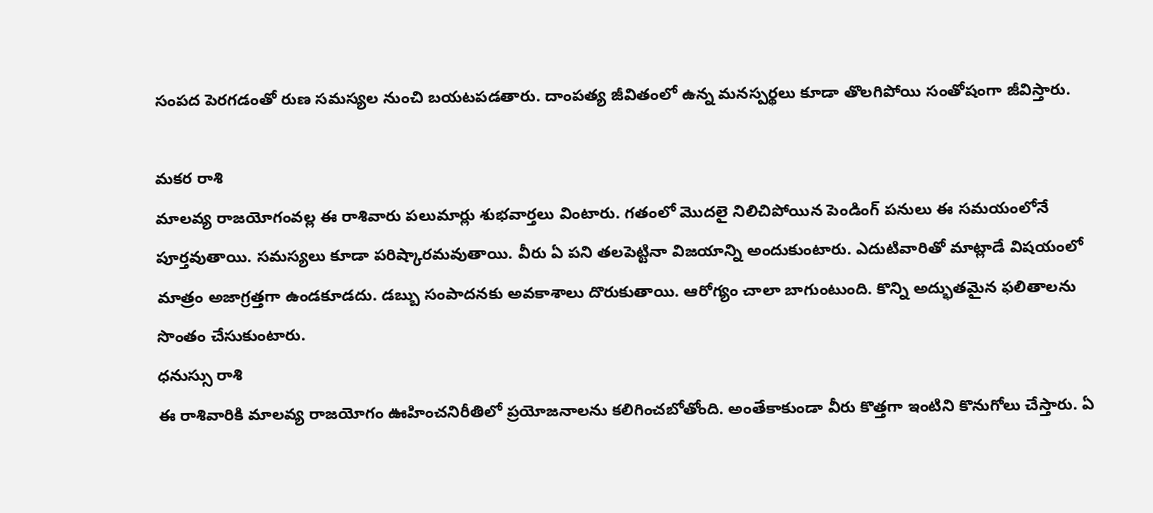సంపద పెరగడంతో రుణ సమస్యల నుంచి బయటపడతారు. దాంపత్య జీవితంలో ఉన్న మనస్పర్థలు కూడా తొలగిపోయి సంతోషంగా జీవిస్తారు.

మకర రాశి
మాలవ్య రాజయోగంవల్ల ఈ రాశివారు పలుమార్లు శుభవార్తలు వింటారు. గతంలో మొదలై నిలిచిపోయిన పెండింగ్ పనులు ఈ సమయంలోనే పూర్తవుతాయి. సమస్యలు కూడా పరిష్కారమవుతాయి. వీరు ఏ పని తలపెట్టినా విజయాన్ని అందుకుంటారు. ఎదుటివారితో మాట్లాడే విషయంలో మాత్రం అజాగ్రత్తగా ఉండకూడదు. డబ్బు సంపాదనకు అవకాశాలు దొరుకుతాయి. ఆరోగ్యం చాలా బాగుంటుంది. కొన్ని అద్భుతమైన ఫలితాలను సొంతం చేసుకుంటారు.
ధనుస్సు రాశి
ఈ రాశివారికి మాలవ్య రాజయోగం ఊహించనిరీతిలో ప్రయోజనాలను కలిగించబోతోంది. అంతేకాకుండా వీరు కొత్తగా ఇంటిని కొనుగోలు చేస్తారు. ఏ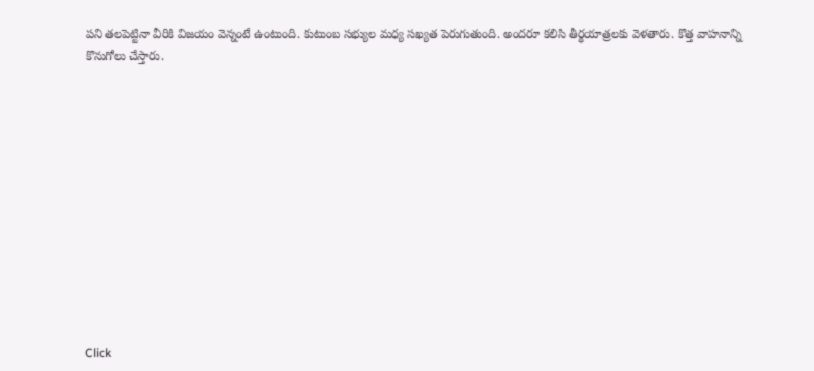పని తలపెట్టినా వీరికి విజయం వెన్నంటే ఉంటుంది. కుటుంబ సభ్యుల మధ్య సఖ్యత పెరుగుతుంది. అందరూ కలిసి తీర్థయాత్రలకు వెళతారు. కొత్త వాహనాన్ని కొనుగోలు చేస్తారు.












Click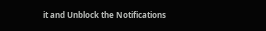it and Unblock the Notifications